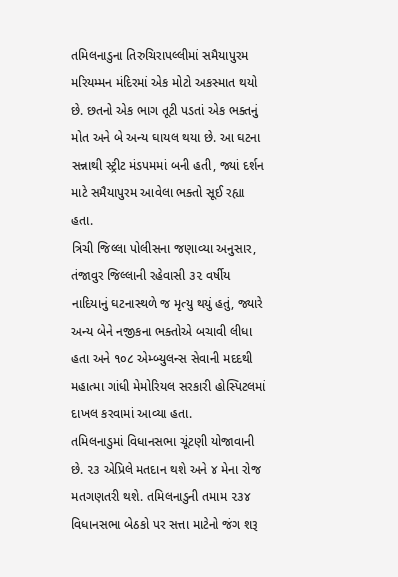તમિલનાડુના તિરુચિરાપલ્લીમાં સમૈયાપુરમ મરિયમ્મન મંદિરમાં એક મોટો અકસ્માત થયો છે. છતનો એક ભાગ તૂટી પડતાં એક ભક્તનું મોત અને બે અન્ય ઘાયલ થયા છે. આ ઘટના સન્નાથી સ્ટ્રીટ મંડપમમાં બની હતી, જ્યાં દર્શન માટે સમૈયાપુરમ આવેલા ભક્તો સૂઈ રહ્યા હતા.
ત્રિચી જિલ્લા પોલીસના જણાવ્યા અનુસાર, તંજાવુર જિલ્લાની રહેવાસી ૩૨ વર્ષીય નાદિયાનું ઘટનાસ્થળે જ મૃત્યુ થયું હતું, જ્યારે અન્ય બેને નજીકના ભક્તોએ બચાવી લીધા હતા અને ૧૦૮ એમ્બ્યુલન્સ સેવાની મદદથી મહાત્મા ગાંધી મેમોરિયલ સરકારી હોસ્પિટલમાં દાખલ કરવામાં આવ્યા હતા.
તમિલનાડુમાં વિધાનસભા ચૂંટણી યોજાવાની છે. ૨૩ એપ્રિલે મતદાન થશે અને ૪ મેના રોજ મતગણતરી થશે. તમિલનાડુની તમામ ૨૩૪ વિધાનસભા બેઠકો પર સત્તા માટેનો જંગ શરૂ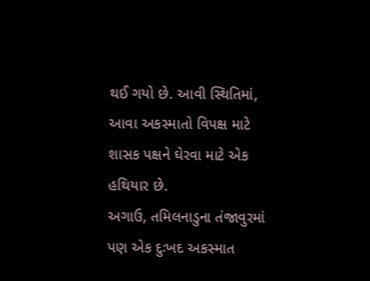થઈ ગયો છે. આવી સ્થિતિમાં, આવા અકસ્માતો વિપક્ષ માટે શાસક પક્ષને ઘેરવા માટે એક હથિયાર છે.
અગાઉ, તમિલનાડુના તંજાવુરમાં પણ એક દુઃખદ અકસ્માત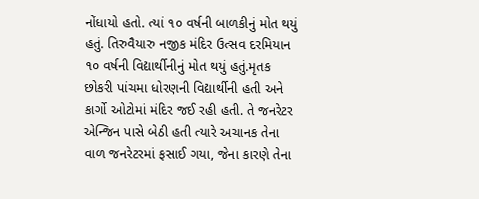નોંધાયો હતો. ત્યાં ૧૦ વર્ષની બાળકીનું મોત થયું હતું. તિરુવૈયારુ નજીક મંદિર ઉત્સવ દરમિયાન ૧૦ વર્ષની વિદ્યાર્થીનીનું મોત થયું હતું.મૃતક છોકરી પાંચમા ધોરણની વિદ્યાર્થીની હતી અને કાર્ગો ઓટોમાં મંદિર જઈ રહી હતી. તે જનરેટર એન્જિન પાસે બેઠી હતી ત્યારે અચાનક તેના વાળ જનરેટરમાં ફસાઈ ગયા, જેના કારણે તેના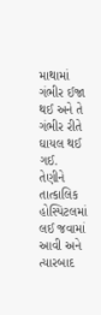માથામાં ગંભીર ઈજા થઈ અને તે ગંભીર રીતે ઘાયલ થઈ ગઈ.
તેણીને તાત્કાલિક હોસ્પિટલમાં લઈ જવામાં આવી અને ત્યારબાદ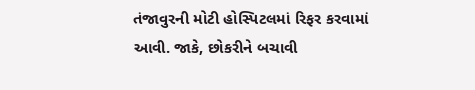તંજાવુરની મોટી હોસ્પિટલમાં રિફર કરવામાં આવી. જાકે, છોકરીને બચાવી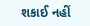શકાઈ નહીં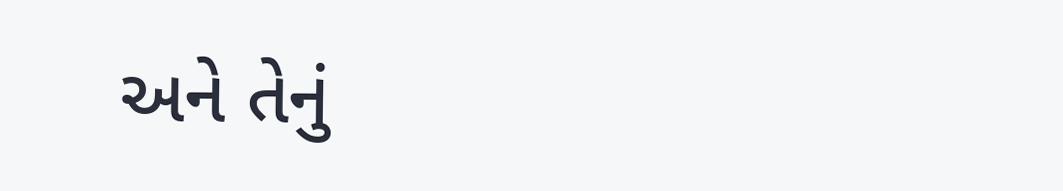અને તેનું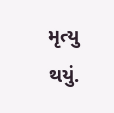મૃત્યુ થયું.